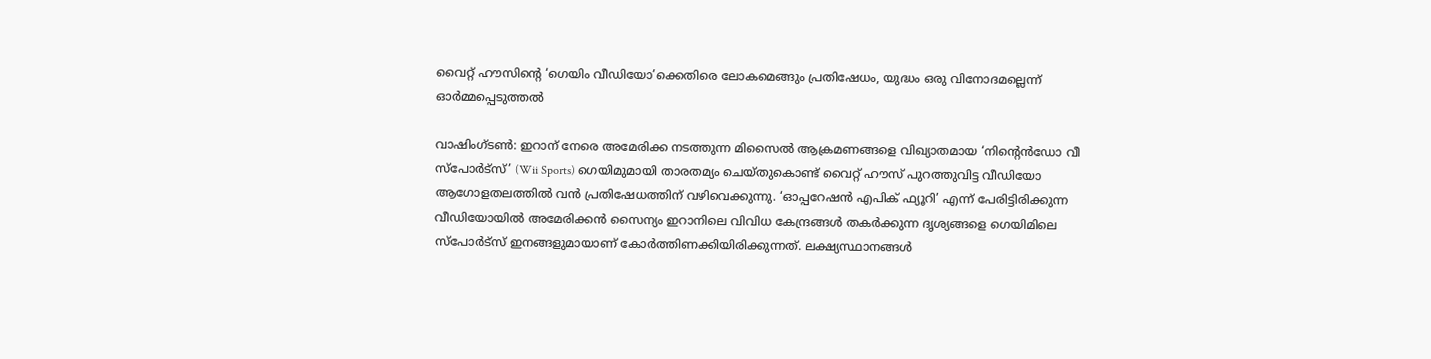വൈറ്റ് ഹൗസിന്‍റെ ‘ഗെയിം വീഡിയോ’ക്കെതിരെ ലോകമെങ്ങും പ്രതിഷേധം, യുദ്ധം ഒരു വിനോദമല്ലെന്ന് ഓർമ്മപ്പെടുത്തൽ

വാഷിംഗ്ടൺ: ഇറാന് നേരെ അമേരിക്ക നടത്തുന്ന മിസൈൽ ആക്രമണങ്ങളെ വിഖ്യാതമായ ‘നിന്‍റെൻഡോ വീ സ്പോർട്സ്’ (Wii Sports) ഗെയിമുമായി താരതമ്യം ചെയ്തുകൊണ്ട് വൈറ്റ് ഹൗസ് പുറത്തുവിട്ട വീഡിയോ ആഗോളതലത്തിൽ വൻ പ്രതിഷേധത്തിന് വഴിവെക്കുന്നു. ‘ഓപ്പറേഷൻ എപിക് ഫ്യൂറി’ എന്ന് പേരിട്ടിരിക്കുന്ന വീഡിയോയിൽ അമേരിക്കൻ സൈന്യം ഇറാനിലെ വിവിധ കേന്ദ്രങ്ങൾ തകർക്കുന്ന ദൃശ്യങ്ങളെ ഗെയിമിലെ സ്പോർട്സ് ഇനങ്ങളുമായാണ് കോർത്തിണക്കിയിരിക്കുന്നത്. ലക്ഷ്യസ്ഥാനങ്ങൾ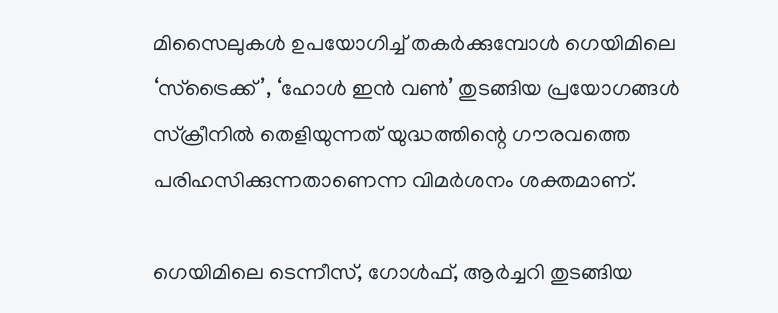മിസൈലുകൾ ഉപയോഗിച്ച് തകർക്കുമ്പോൾ ഗെയിമിലെ ‘സ്ട്രൈക്ക്’, ‘ഹോൾ ഇൻ വൺ’ തുടങ്ങിയ പ്രയോഗങ്ങൾ സ്‌ക്രീനിൽ തെളിയുന്നത് യുദ്ധത്തിന്റെ ഗൗരവത്തെ പരിഹസിക്കുന്നതാണെന്ന വിമർശനം ശക്തമാണ്.

ഗെയിമിലെ ടെന്നീസ്, ഗോൾഫ്, ആർച്ചറി തുടങ്ങിയ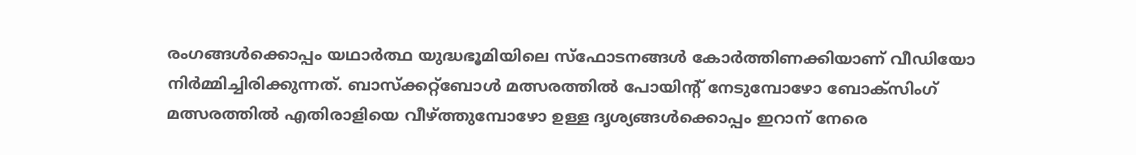രംഗങ്ങൾക്കൊപ്പം യഥാർത്ഥ യുദ്ധഭൂമിയിലെ സ്ഫോടനങ്ങൾ കോർത്തിണക്കിയാണ് വീഡിയോ നിർമ്മിച്ചിരിക്കുന്നത്. ബാസ്ക്കറ്റ്ബോൾ മത്സരത്തിൽ പോയിന്റ് നേടുമ്പോഴോ ബോക്സിംഗ് മത്സരത്തിൽ എതിരാളിയെ വീഴ്ത്തുമ്പോഴോ ഉള്ള ദൃശ്യങ്ങൾക്കൊപ്പം ഇറാന് നേരെ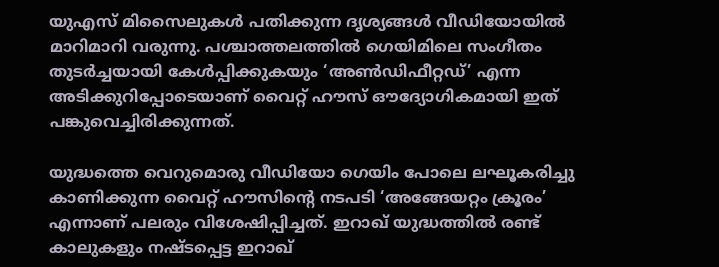യുഎസ് മിസൈലുകൾ പതിക്കുന്ന ദൃശ്യങ്ങൾ വീഡിയോയിൽ മാറിമാറി വരുന്നു. പശ്ചാത്തലത്തിൽ ഗെയിമിലെ സംഗീതം തുടർച്ചയായി കേൾപ്പിക്കുകയും ‘അൺഡിഫീറ്റഡ്’ എന്ന അടിക്കുറിപ്പോടെയാണ് വൈറ്റ് ഹൗസ് ഔദ്യോഗികമായി ഇത് പങ്കുവെച്ചിരിക്കുന്നത്.

യുദ്ധത്തെ വെറുമൊരു വീഡിയോ ഗെയിം പോലെ ലഘൂകരിച്ചു കാണിക്കുന്ന വൈറ്റ് ഹൗസിന്റെ നടപടി ‘അങ്ങേയറ്റം ക്രൂരം’ എന്നാണ് പലരും വിശേഷിപ്പിച്ചത്. ഇറാഖ് യുദ്ധത്തിൽ രണ്ട് കാലുകളും നഷ്ടപ്പെട്ട ഇറാഖ്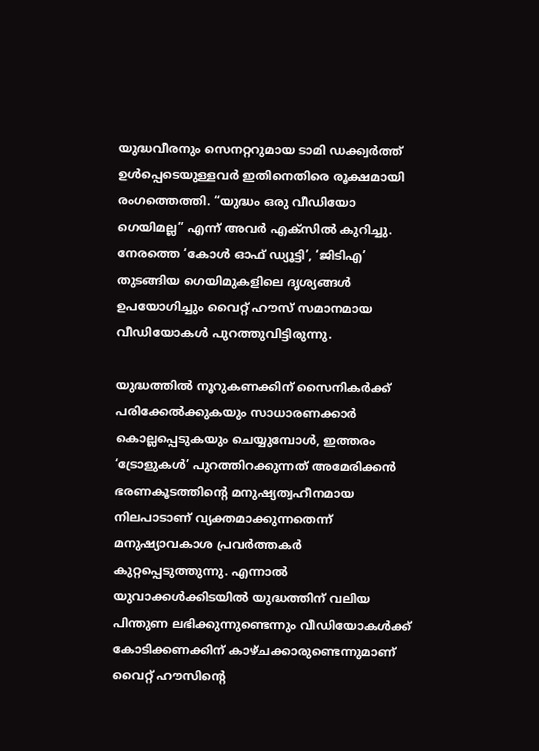യുദ്ധവീരനും സെനറ്ററുമായ ടാമി ഡക്ക്വർത്ത് ഉൾപ്പെടെയുള്ളവർ ഇതിനെതിരെ രൂക്ഷമായി രംഗത്തെത്തി. “യുദ്ധം ഒരു വീഡിയോ ഗെയിമല്ല” എന്ന് അവർ എക്സിൽ കുറിച്ചു. നേരത്തെ ‘കോൾ ഓഫ് ഡ്യൂട്ടി’, ‘ജിടിഎ’ തുടങ്ങിയ ഗെയിമുകളിലെ ദൃശ്യങ്ങൾ ഉപയോഗിച്ചും വൈറ്റ് ഹൗസ് സമാനമായ വീഡിയോകൾ പുറത്തുവിട്ടിരുന്നു.

യുദ്ധത്തിൽ നൂറുകണക്കിന് സൈനികർക്ക് പരിക്കേൽക്കുകയും സാധാരണക്കാർ കൊല്ലപ്പെടുകയും ചെയ്യുമ്പോൾ, ഇത്തരം ‘ട്രോളുകൾ’ പുറത്തിറക്കുന്നത് അമേരിക്കൻ ഭരണകൂടത്തിന്റെ മനുഷ്യത്വഹീനമായ നിലപാടാണ് വ്യക്തമാക്കുന്നതെന്ന് മനുഷ്യാവകാശ പ്രവർത്തകർ കുറ്റപ്പെടുത്തുന്നു. എന്നാൽ യുവാക്കൾക്കിടയിൽ യുദ്ധത്തിന് വലിയ പിന്തുണ ലഭിക്കുന്നുണ്ടെന്നും വീഡിയോകൾക്ക് കോടിക്കണക്കിന് കാഴ്ചക്കാരുണ്ടെന്നുമാണ് വൈറ്റ് ഹൗസിന്റെ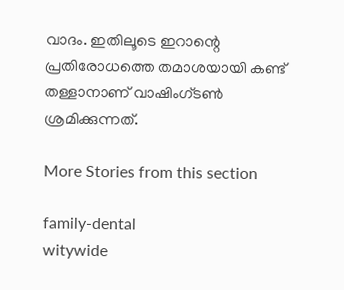വാദം. ഇതിലൂടെ ഇറാന്റെ പ്രതിരോധത്തെ തമാശയായി കണ്ട് തള്ളാനാണ് വാഷിംഗ്ടൺ ശ്രമിക്കുന്നത്.

More Stories from this section

family-dental
witywide